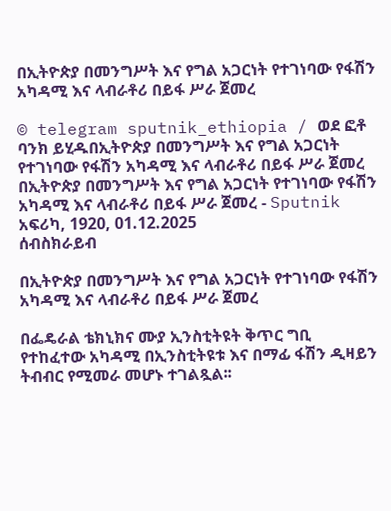በኢትዮጵያ በመንግሥት እና የግል አጋርነት የተገነባው የፋሽን አካዳሚ እና ላብራቶሪ በይፋ ሥራ ጀመረ

© telegram sputnik_ethiopia / ወደ ፎቶ ባንክ ይሂዱበኢትዮጵያ በመንግሥት እና የግል አጋርነት የተገነባው የፋሽን አካዳሚ እና ላብራቶሪ በይፋ ሥራ ጀመረ
በኢትዮጵያ በመንግሥት እና የግል አጋርነት የተገነባው የፋሽን አካዳሚ እና ላብራቶሪ በይፋ ሥራ ጀመረ - Sputnik አፍሪካ, 1920, 01.12.2025
ሰብስክራይብ

በኢትዮጵያ በመንግሥት እና የግል አጋርነት የተገነባው የፋሽን አካዳሚ እና ላብራቶሪ በይፋ ሥራ ጀመረ

በፌዴራል ቴክኒክና ሙያ ኢንስቲትዩት ቅጥር ግቢ የተከፈተው አካዳሚ በኢንስቲትዩቱ እና በማፊ ፋሽን ዲዛይን ትብብር የሚመራ መሆኑ ተገልጿል፡፡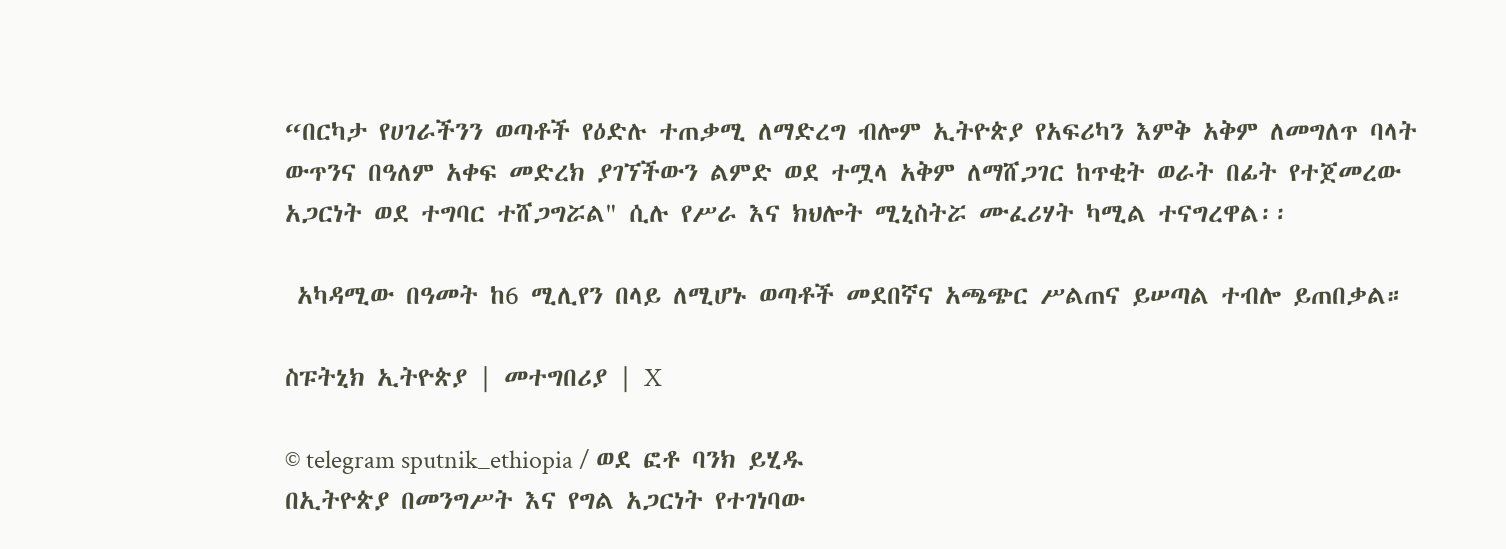“በርካታ የሀገራችንን ወጣቶች የዕድሉ ተጠቃሚ ለማድረግ ብሎም ኢትዮጵያ የአፍሪካን እምቅ አቅም ለመግለጥ ባላት ውጥንና በዓለም አቀፍ መድረክ ያገኘችውን ልምድ ወደ ተሟላ አቅም ለማሸጋገር ከጥቂት ወራት በፊት የተጀመረው አጋርነት ወደ ተግባር ተሸጋግሯል" ሲሉ የሥራ እና ክህሎት ሚኒስትሯ ሙፈሪሃት ካሚል ተናግረዋል፡፡

 አካዳሚው በዓመት ከ6 ሚሊየን በላይ ለሚሆኑ ወጣቶች መደበኛና አጫጭር ሥልጠና ይሠጣል ተብሎ ይጠበቃል።

ስፑትኒክ ኢትዮጵያ | መተግበሪያ | X

© telegram sputnik_ethiopia / ወደ ፎቶ ባንክ ይሂዱ
በኢትዮጵያ በመንግሥት እና የግል አጋርነት የተገነባው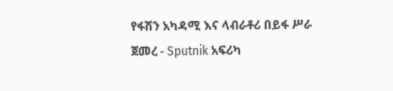የፋሽን አካዳሚ እና ላብራቶሪ በይፋ ሥራ ጀመረ - Sputnik አፍሪካ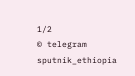1/2
© telegram sputnik_ethiopia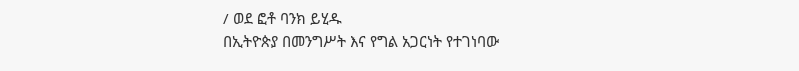/ ወደ ፎቶ ባንክ ይሂዱ
በኢትዮጵያ በመንግሥት እና የግል አጋርነት የተገነባው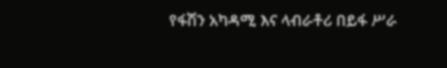የፋሽን አካዳሚ እና ላብራቶሪ በይፋ ሥራ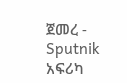ጀመረ - Sputnik አፍሪካ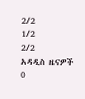2/2
1/2
2/2
አዳዲስ ዜናዎች
0